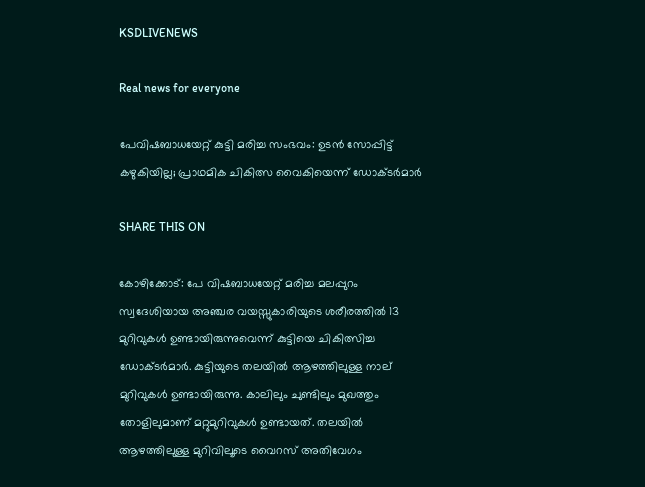KSDLIVENEWS

Real news for everyone

പേവിഷബാധയേറ്റ് കുട്ടി മരിച്ച സംഭവം: ഉടൻ സോപ്പിട്ട് കഴുകിയില്ല; പ്രാഥമിക ചികിത്സ വൈകിയെന്ന് ഡോക്ടർമാർ

SHARE THIS ON

കോഴിക്കോട്: പേ വിഷബാധയേറ്റ് മരിച്ച മലപ്പുറം സ്വദേശിയായ അഞ്ചര വയസ്സുകാരിയുടെ ശരീരത്തില്‍ 13 മുറിവുകള്‍ ഉണ്ടായിരുന്നുവെന്ന് കുട്ടിയെ ചികിത്സിച്ച ഡോക്ടര്‍മാര്‍. കുട്ടിയുടെ തലയില്‍ ആഴത്തിലുള്ള നാല് മുറിവുകള്‍ ഉണ്ടായിരുന്നു. കാലിലും ചുണ്ടിലും മുഖത്തും തോളിലുമാണ് മറ്റുമുറിവുകള്‍ ഉണ്ടായത്. തലയിൽ ആഴത്തിലുള്ള മുറിവിലൂടെ വൈറസ് അതിവേഗം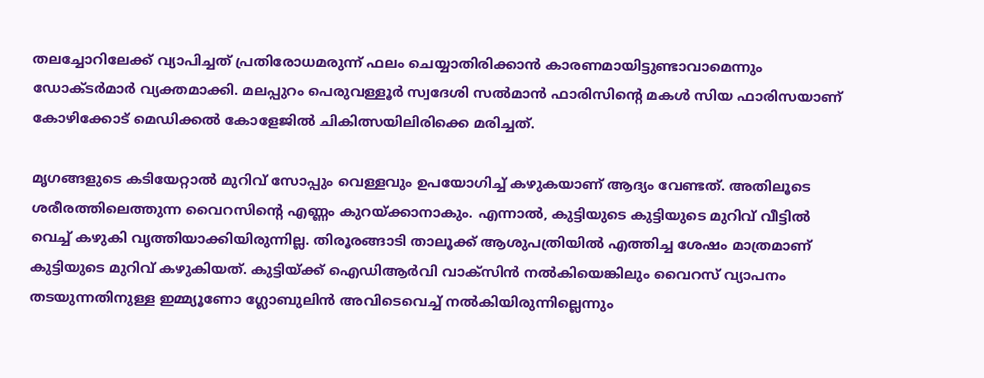തലച്ചോറിലേക്ക് വ്യാപിച്ചത് പ്രതിരോധമരുന്ന് ഫലം ചെയ്യാതിരിക്കാന്‍ കാരണമായിട്ടുണ്ടാവാമെന്നും ഡോക്ടര്‍മാര്‍ വ്യക്തമാക്കി. മലപ്പുറം പെരുവള്ളൂർ സ്വദേശി സൽമാൻ ഫാരിസിന്റെ മകൾ സിയ ഫാരിസയാണ് കോഴിക്കോട് മെഡിക്കൽ കോളേജിൽ ചികിത്സയിലിരിക്കെ മരിച്ചത്.

മൃഗങ്ങളുടെ കടിയേറ്റാല്‍ മുറിവ് സോപ്പും വെള്ളവും ഉപയോഗിച്ച് കഴുകയാണ് ആദ്യം വേണ്ടത്. അതിലൂടെ ശരീരത്തിലെത്തുന്ന വൈറസിന്റെ എണ്ണം കുറയ്ക്കാനാകും. എന്നാല്‍, കുട്ടിയുടെ കുട്ടിയുടെ മുറിവ് വീട്ടില്‍ വെച്ച് കഴുകി വൃത്തിയാക്കിയിരുന്നില്ല. തിരൂരങ്ങാടി താലൂക്ക് ആശുപത്രിയില്‍ എത്തിച്ച ശേഷം മാത്രമാണ് കുട്ടിയുടെ മുറിവ് കഴുകിയത്. കുട്ടിയ്ക്ക് ഐഡിആര്‍വി വാക്‌സിന്‍ നല്‍കിയെങ്കിലും വൈറസ് വ്യാപനം തടയുന്നതിനുള്ള ഇമ്മ്യൂണോ ഗ്ലോബുലിന്‍ അവിടെവെച്ച് നല്‍കിയിരുന്നില്ലെന്നും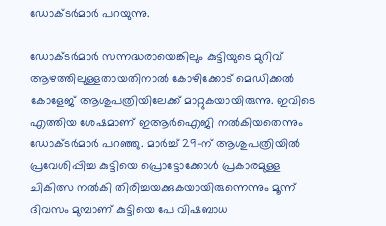ഡോക്ടര്‍മാര്‍ പറയുന്നു.

ഡോക്ടര്‍മാര്‍ സന്നദ്ധരായെങ്കിലും കുട്ടിയുടെ മുറിവ് ആഴത്തിലുള്ളതായതിനാല്‍ കോഴിക്കോട് മെഡിക്കല്‍ കോളേജ് ആശുപത്രിയിലേക്ക് മാറ്റുകയായിരുന്നു. ഇവിടെ എത്തിയ ശേഷമാണ് ഇആര്‍ഐജി നല്‍കിയതെന്നും ഡോക്ടര്‍മാര്‍ പറഞ്ഞു. മാര്‍ച്ച് 29-ന് ആശുപത്രിയില്‍ പ്രവേശിപ്പിച്ച കുട്ടിയെ പ്രൊട്ടോക്കോള്‍ പ്രകാരമുള്ള ചികിത്സ നല്‍കി തിരിച്ചയക്കുകയായിരുന്നെന്നും മൂന്ന് ദിവസം മുമ്പാണ് കുട്ടിയെ പേ വിഷബാധ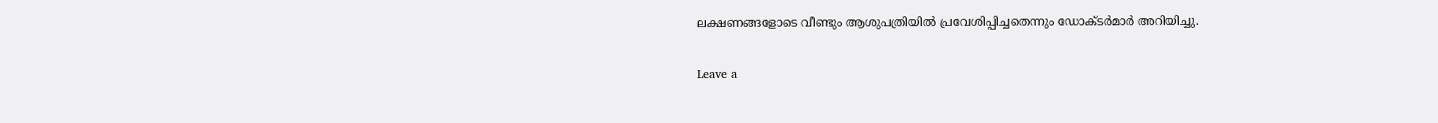ലക്ഷണങ്ങളോടെ വീണ്ടും ആശുപത്രിയില്‍ പ്രവേശിപ്പിച്ചതെന്നും ഡോക്ടര്‍മാര്‍ അറിയിച്ചു.

Leave a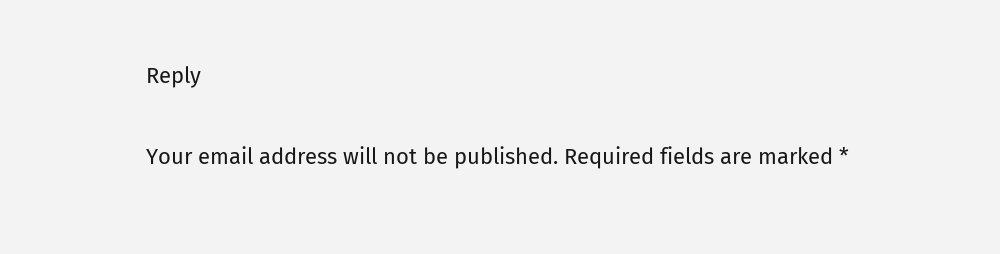Reply

Your email address will not be published. Required fields are marked *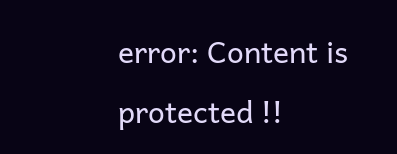error: Content is protected !!